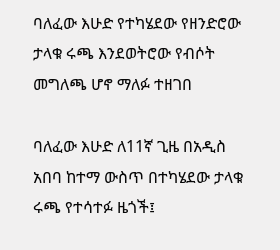ባለፈው እሁድ የተካሄደው የዘንድሮው ታላቁ ሩጫ እንደወትሮው የብሶት መግለጫ ሆኖ ማለፉ ተዘገበ

ባለፈው እሁድ ለ11ኛ ጊዜ በአዲስ አበባ ከተማ ውስጥ በተካሄደው ታላቁ ሩጫ የተሳተፉ ዜጎች፤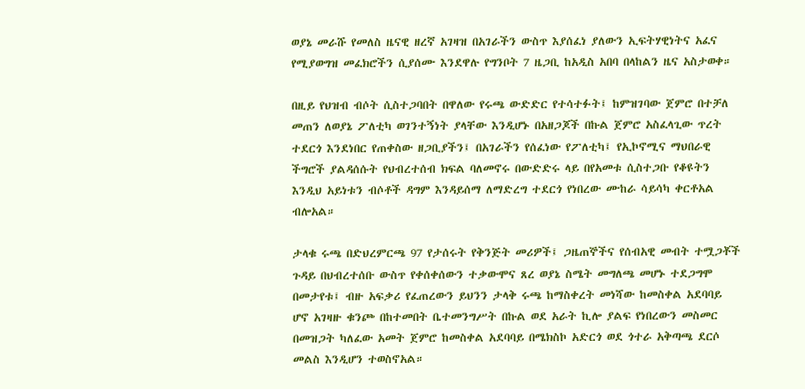ወያኔ መራሹ የመለስ ዜናዊ ዘረኛ አገዛዝ በአገራችን ውስጥ እያሰፈነ ያለውን ኢፍትሃዊነትና አፈና የሚያወግዝ መፈክሮችን ሲያሰሙ እንደዋሉ የግንቦት 7 ዜጋቢ ከአዲስ አበባ በላከልን ዜና አስታወቀ።

በዚይ የህዝብ ብሶት ሲስተጋባበት በዋለው የሩጫ ውድድር የተሳተፉት፤ ከምዝገባው ጀምሮ በተቻለ መጠን ለወያኔ ፖለቲካ ወገንተኝነት ያላቸው እንዲሆኑ በአዘጋጆች በኩል ጀምሮ አስፈላጊው ጥረት ተደርጎ እንደነበር የጠቀስው ዘጋቢያችን፤ በአገራችን የሰፈነው የፖለቲካ፤ የኢኮኖሚና ማህበራዊ ችግሮች ያልዳሰሱት የህብረተሰብ ክፍል ባለመኖሩ በውድድሩ ላይ በየአመቱ ሲስተጋቡ የቆዩትን እንዲህ አይነቱን ብሶቶች ዳግም እንዳይሰማ ለማድረግ ተደርጎ የነበረው ሙከራ ሳይሳካ ቀርቶአል ብሎአል።

ታላቁ ሩጫ በድህረምርጫ 97 የታሰሩት የቅንጅት መሪዎች፤ ጋዜጠኞችና የሰብአዊ መብት ተሟጋቾች ጉዳይ በህብረተሰቡ ውስጥ የቀሰቀሰውን ተቃውሞና ጸረ ወያኔ ስሜት መግለጫ መሆኑ ተደጋግሞ በመታየቱ፤ ብዙ አፍቃሪ የፈጠረውን ይህንን ታላቅ ሩጫ ከማስቀረት መነሻው ከመስቀል አደባባይ ሆኖ አገዛዙ ቁንጮ በከተመበት ቤተመንግሥት በኩል ወደ አራት ኪሎ ያልፍ የነበረውን መስመር በመዝጋት ካለፈው አመት ጀምሮ ከመስቀል አደባባይ በሜክስኮ አድርጎ ወደ ጎተራ አቅጣጫ ደርሶ መልስ እንዲሆን ተወስኖአል።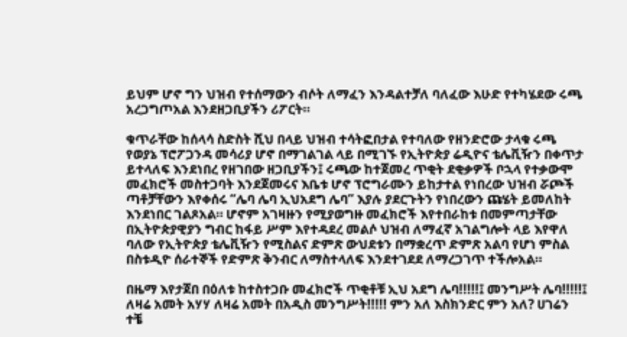ይህም ሆኖ ግን ህዝብ የተሰማውን ብሶት ለማፈን እንዳልተቻለ ባለፈው እሁድ የተካሄደው ሩጫ አረጋግጦአል እንደዘጋቢያችን ሪፖርት።

ቁጥራቸው ከሰላሳ ስድስት ሺህ በላይ ህዝብ ተሳትፎበታል የተባለው የዘንድሮው ታላቁ ሩጫ የወያኔ ፕሮፖጋንዳ መሳሪያ ሆኖ በማገልገል ላይ በሚገኙ የኢትዮጵያ ሬዲዮና ቴሌቪዥን በቀጥታ ይተላለፍ እንደነበረ የዘገበው ዘጋቢያችን፤ ሩጫው ከተጀመረ ጥቂት ደቂቃዎች ቦኋላ የተቃውሞ መፈክሮች መስተጋባት እንደጀመሩና እቤቱ ሆኖ ፕሮግራሙን ይከታተል የነበረው ህዝብ ሯጮች ጣቶቻቸውን እየቀሰሩ “ሌባ ሌባ ኢህአደግ ሌባ” እያሉ ያደርጉትን የነበረውን ጩሄት ይመለከት እንደነበር ገልጾአል። ሆኖም አገዛዙን የሚያወግዙ መፈክሮች እየተበራከቱ በመምጣታቸው በኢትዮጵያዊያን ግብር ከፋይ ሥም እየተዳደረ መልሶ ህዝብ ለማፈኛ አገልግሎት ላይ እየዋለ ባለው የኢትዮጵያ ቴሌቪዥን የሚስልና ድምጽ ውህደቱን በማቋረጥ ድምጽ አልባ የሆነ ምስል በስቱዲዮ ሰራተኞች የድምጽ ቅንብር ለማስተላለፍ እንደተገደደ ለማረጋገጥ ተችሎአል።

በዜማ እየታጀበ በዕለቱ ከተስተጋቡ መፈክሮች ጥቂቶቹ ኢህ አደግ ሌባ!!!!!፤ መንግሥት ሌባ!!!!!፤ ለዛሬ አመት አሃሃ ለዛሬ አመት በአዲስ መንግሥት!!!!! ምን አለ እስክንድር ምን አለ? ሀገሬን ተቼ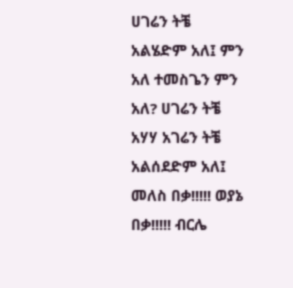ሀገሬን ትቼ አልሄድም አለ፤ ምን አለ ተመስጌን ምን አለ? ሀገሬን ትቼ አሃሃ አገሬን ትቼ አልሰደድም አለ፤ መለስ በቃ!!!!! ወያኔ በቃ!!!!! ብርሌ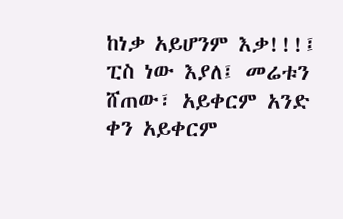ከነቃ አይሆንም እቃ!!!፤ ፒስ ነው እያለ፤ መሬቱን ሸጠው፣ አይቀርም አንድ ቀን አይቀርም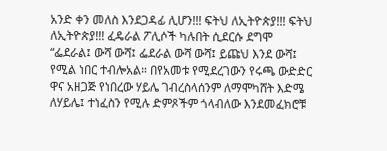አንድ ቀን መለስ እንደጋዳፊ ሊሆን!!! ፍትህ ለኢትዮጵያ!!! ፍትህ ለኢትዮጵያ!!! ፈዴራል ፖሊሶች ካሉበት ሲደርሱ ደግሞ “ፌደራል፤ ውሻ ውሻ፤ ፌደራል ውሻ ውሻ፤ ይጩህ እንደ ውሻ፤ የሚል ነበር ተብሎአል። በየአመቱ የሚደረገውን የሩጫ ውድድር ዋና አዘጋጅ የነበረው ሃይሌ ገብረስላሰንም ለማሞካሸት እድሜ ለሃይሌ፤ ተነፈስን የሚሉ ድምጾችም ጎላብለው እንደመፈክሮቹ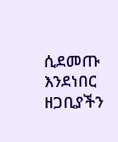ሲደመጡ እንደነበር ዘጋቢያችን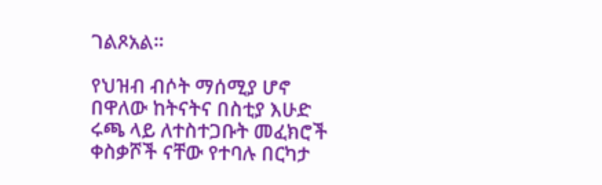ገልጾአል።

የህዝብ ብሶት ማሰሚያ ሆኖ በዋለው ከትናትና በስቲያ እሁድ ሩጫ ላይ ለተስተጋቡት መፈክሮች ቀስቃሾች ናቸው የተባሉ በርካታ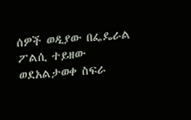ሰዎች ወዲያው በፌዴራል ፖልሲ ተይዘው ወደአልታወቀ ስፍራ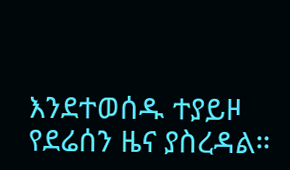እንደተወሰዱ ተያይዞ የደሬሰን ዜና ያስረዳል።